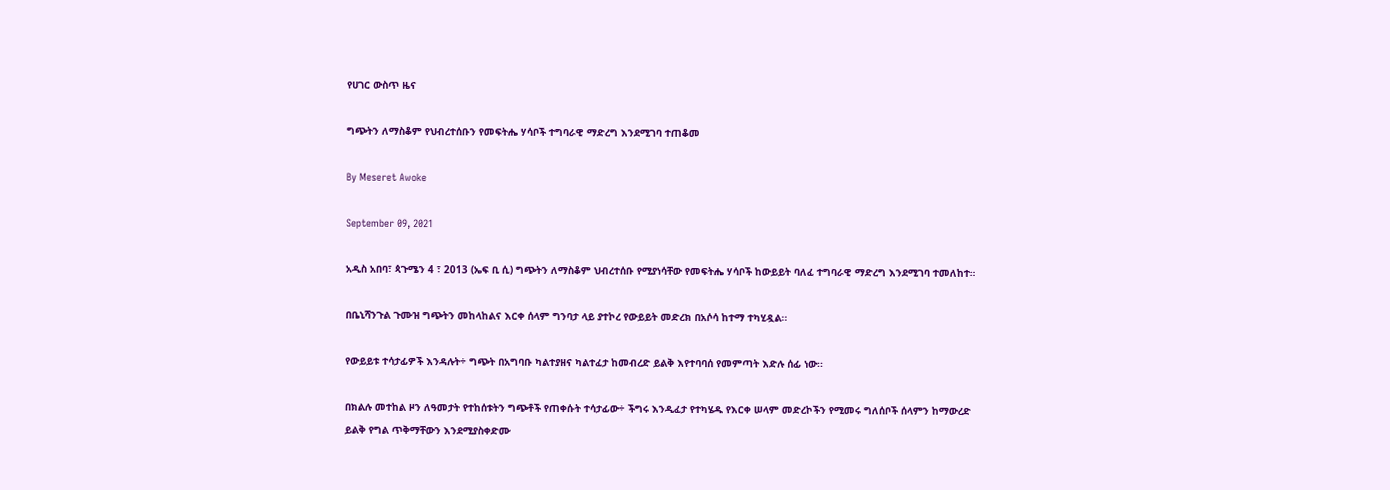የሀገር ውስጥ ዜና

ግጭትን ለማስቆም የህብረተሰቡን የመፍትሔ ሃሳቦች ተግባራዊ ማድረግ እንደሚገባ ተጠቆመ

By Meseret Awoke

September 09, 2021

አዲስ አበባ፣ ጳጉሜን 4 ፣ 2013 (ኤፍ ቢ ሲ) ግጭትን ለማስቆም ህብረተሰቡ የሚያነሳቸው የመፍትሔ ሃሳቦች ከውይይት ባለፈ ተግባራዊ ማድረግ እንደሚገባ ተመለከተ።

በቤኒሻንጉል ጉሙዝ ግጭትን መከላከልና እርቀ ሰላም ግንባታ ላይ ያተኮረ የውይይት መድረክ በአሶሳ ከተማ ተካሂዷል፡፡

የውይይቱ ተሳታፊዎች እንዳሉት÷ ግጭት በአግባቡ ካልተያዘና ካልተፈታ ከመብረድ ይልቅ እየተባባሰ የመምጣት እድሉ ሰፊ ነው፡፡

በክልሉ መተከል ዞን ለዓመታት የተከሰቱትን ግጭቶች የጠቀሱት ተሳታፊው÷ ችግሩ እንዲፈታ የተካሄዱ የእርቀ ሠላም መድረኮችን የሚመሩ ግለሰቦች ሰላምን ከማውረድ ይልቅ የግል ጥቅማቸውን እንደሚያስቀድሙ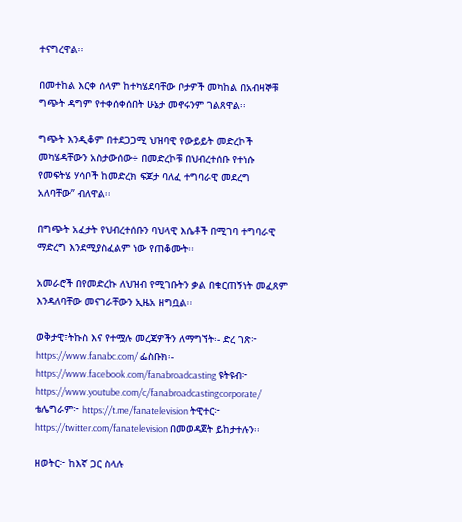ተናግረዋል፡፡

በመተከል እርቀ ሰላም ከተካሄደባቸው ቦታዎች መካከል በአብዛኞቹ ግጭት ዳግም የተቀሰቀሰበት ሁኔታ መኖሩንም ገልጸዋል፡፡

ግጭት እንዲቆም በተደጋጋሚ ህዝባዊ የውይይት መድረኮች መካሄዳቸውን አስታውሰው÷ በመድረኮቹ በህብረተሰቡ የተነሱ የመፍትሄ ሃሳቦች ከመድረክ ፍጆታ ባለፈ ተግባራዊ መደረግ አለባቸው” ብለዋል፡፡

በግጭት አፈታት የህብረተሰቡን ባህላዊ እሴቶች በሚገባ ተግባራዊ ማድረግ እንደሚያስፈልም ነው የጠቆሙት፡፡

አመራሮች በየመድረኩ ለህዝብ የሚገቡትን ቃል በቁርጠኝነት መፈጸም እንዳለባቸው መናገራቸውን ኢዜአ ዘግቧል፡፡

ወቅታዊ፣ትኩስ እና የተሟሉ መረጃዎችን ለማግኘት፡- ድረ ገጽ፦ https://www.fanabc.com/ ፌስቡክ፡- https://www.facebook.com/fanabroadcasting ዩትዩብ፦ https://www.youtube.com/c/fanabroadcastingcorporate/ ቴሌግራም፦ https://t.me/fanatelevision ትዊተር፦ https://twitter.com/fanatelevision በመወዳጀት ይከታተሉን፡፡

ዘወትር፦ ከእኛ ጋር ስላሉ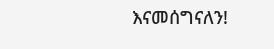እናመሰግናለን!